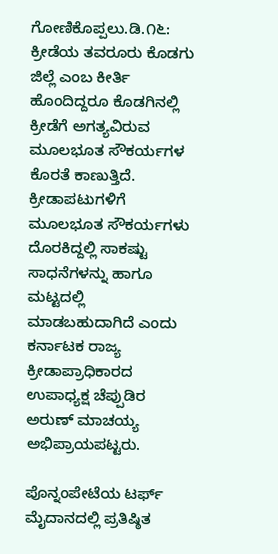ಗೋಣಿಕೊಪ್ಪಲು.ಡಿ.೧೬: ಕ್ರೀಡೆಯ ತವರೂರು ಕೊಡಗು ಜಿಲ್ಲೆ ಎಂಬ ಕೀರ್ತಿ ಹೊಂದಿದ್ದರೂ ಕೊಡಗಿನಲ್ಲಿ ಕ್ರೀಡೆಗೆ ಅಗತ್ಯವಿರುವ ಮೂಲಭೂತ ಸೌಕರ್ಯಗಳ ಕೊರತೆ ಕಾಣುತ್ತಿದೆ. ಕ್ರೀಡಾಪಟುಗಳಿಗೆ ಮೂಲಭೂತ ಸೌಕರ್ಯಗಳು ದೊರಕಿದ್ದಲ್ಲಿ ಸಾಕಷ್ಟು ಸಾಧನೆಗಳನ್ನು ಹಾಗೂ ಮಟ್ಟದಲ್ಲಿ ಮಾಡಬಹುದಾಗಿದೆ ಎಂದು ಕರ್ನಾಟಕ ರಾಜ್ಯ ಕ್ರೀಡಾಪ್ರಾಧಿಕಾರದ ಉಪಾಧ್ಯಕ್ಷ ಚೆಪ್ಪುಡಿರ ಅರುಣ್ ಮಾಚಯ್ಯ ಅಭಿಪ್ರಾಯಪಟ್ಟರು.

ಪೊನ್ನಂಪೇಟೆಯ ಟರ್ಫ್ ಮೈದಾನದಲ್ಲಿ ಪ್ರತಿಷ್ಠಿತ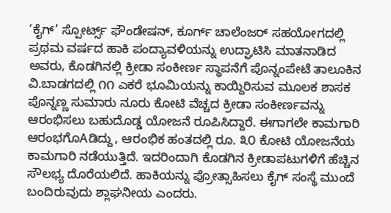‘ಕೈಗ್’ ಸ್ಪೋರ್ಟ್ಸ್ ಫೌಂಡೇಷನ್, ಕೂರ್ಗ್ ಚಾಲೆಂಜರ್ ಸಹಯೋಗದಲ್ಲಿ ಪ್ರಥಮ ವರ್ಷದ ಹಾಕಿ ಪಂದ್ಯಾವಳಿಯನ್ನು ಉದ್ಘಾಟಿಸಿ ಮಾತನಾಡಿದ ಅವರು, ಕೊಡಗಿನಲ್ಲಿ ಕ್ರೀಡಾ ಸಂಕೀರ್ಣ ಸ್ಥಾಪನೆಗೆ ಪೊನ್ನಂಪೇಟೆ ತಾಲೂಕಿನ ವಿ.ಬಾಡಗದಲ್ಲಿ ೧೧ ಎಕರೆ ಭೂಮಿಯನ್ನು ಕಾಯ್ದಿರಿಸುವ ಮೂಲಕ ಶಾಸಕ ಪೊನ್ನಣ್ಣ ಸುಮಾರು ನೂರು ಕೋಟಿ ವೆಚ್ಚದ ಕ್ರೀಡಾ ಸಂಕೀರ್ಣವನ್ನು ಆರಂಭಿಸಲು ಬಹುದೊಡ್ಡ ಯೋಜನೆ ರೂಪಿಸಿದ್ದಾರೆ. ಈಗಾಗಲೇ ಕಾಮಗಾರಿ ಆರಂಭಗೊAಡಿದ್ದು, ಆರಂಭಿಕ ಹಂತದಲ್ಲಿ ರೂ. ೩೦ ಕೋಟಿ ಯೋಜನೆಯ ಕಾಮಗಾರಿ ನಡೆಯುತ್ತಿದೆ. ಇದರಿಂದಾಗಿ ಕೊಡಗಿನ ಕ್ರೀಡಾಪಟುಗಳಿಗೆ ಹೆಚ್ಚಿನ ಸೌಲಭ್ಯ ದೊರೆಯಲಿದೆ. ಹಾಕಿಯನ್ನು ಪ್ರೋತ್ಸಾಹಿಸಲು ಕೈಗ್ ಸಂಸ್ಥೆ ಮುಂದೆ ಬಂದಿರುವುದು ಶ್ಲಾಘನೀಯ ಎಂದರು.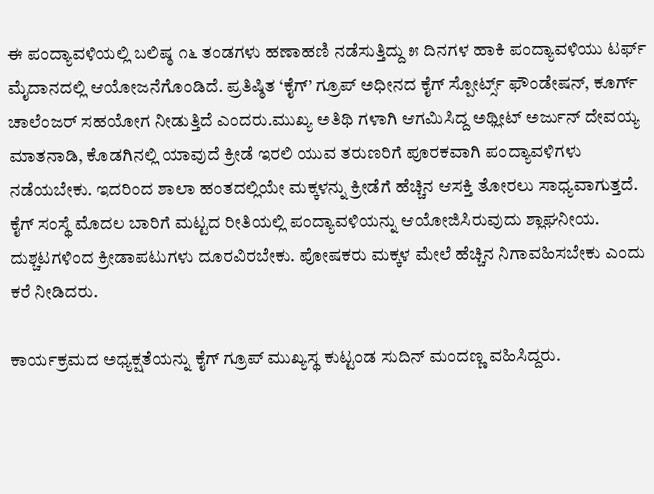ಈ ಪಂದ್ಯಾವಳಿಯಲ್ಲಿ ಬಲಿಷ್ಠ ೧೬ ತಂಡಗಳು ಹಣಾಹಣಿ ನಡೆಸುತ್ತಿದ್ದು ೫ ದಿನಗಳ ಹಾಕಿ ಪಂದ್ಯಾವಳಿಯು ಟರ್ಫ್ ಮೈದಾನದಲ್ಲಿ ಆಯೋಜನೆಗೊಂಡಿದೆ. ಪ್ರತಿಷ್ಠಿತ ‘ಕೈಗ್’ ಗ್ರೂಪ್ ಅಧೀನದ ಕೈಗ್ ಸ್ಪೋರ್ಟ್ಸ್ ಫೌಂಡೇಷನ್, ಕೂರ್ಗ್ ಚಾಲೆಂಜರ್ ಸಹಯೋಗ ನೀಡುತ್ತಿದೆ ಎಂದರು.ಮುಖ್ಯ ಅತಿಥಿ ಗಳಾಗಿ ಆಗಮಿಸಿದ್ದ ಅಥ್ಲೀಟ್ ಅರ್ಜುನ್ ದೇವಯ್ಯ ಮಾತನಾಡಿ, ಕೊಡಗಿನಲ್ಲಿ ಯಾವುದೆ ಕ್ರೀಡೆ ಇರಲಿ ಯುವ ತರುಣರಿಗೆ ಪೂರಕವಾಗಿ ಪಂದ್ಯಾವಳಿಗಳು ನಡೆಯಬೇಕು. ಇದರಿಂದ ಶಾಲಾ ಹಂತದಲ್ಲಿಯೇ ಮಕ್ಕಳನ್ನು ಕ್ರೀಡೆಗೆ ಹೆಚ್ಚಿನ ಆಸಕ್ತಿ ತೋರಲು ಸಾಧ್ಯವಾಗುತ್ತದೆ. ಕೈಗ್ ಸಂಸ್ಥೆ ಮೊದಲ ಬಾರಿಗೆ ಮಟ್ಟದ ರೀತಿಯಲ್ಲಿ ಪಂದ್ಯಾವಳಿಯನ್ನು ಆಯೋಜಿಸಿರುವುದು ಶ್ಲಾಘನೀಯ. ದುಶ್ಚಟಗಳಿಂದ ಕ್ರೀಡಾಪಟುಗಳು ದೂರವಿರಬೇಕು. ಪೋಷಕರು ಮಕ್ಕಳ ಮೇಲೆ ಹೆಚ್ಚಿನ ನಿಗಾವಹಿಸಬೇಕು ಎಂದು ಕರೆ ನೀಡಿದರು.

ಕಾರ್ಯಕ್ರಮದ ಅಧ್ಯಕ್ಷತೆಯನ್ನು ಕೈಗ್ ಗ್ರೂಪ್ ಮುಖ್ಯಸ್ಥ ಕುಟ್ಟಂಡ ಸುದಿನ್ ಮಂದಣ್ಣ ವಹಿಸಿದ್ದರು.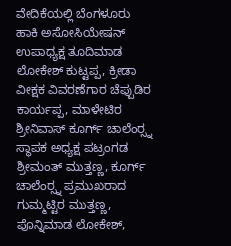ವೇದಿಕೆಯಲ್ಲಿ ಬೆಂಗಳೂರು ಹಾಕಿ ಅಸೋಸಿಯೇಷನ್ ಉಪಾಧ್ಯಕ್ಷ ತೂದಿಮಾಡ ಲೋಕೇಶ್ ಕುಟ್ಟಪ್ಪ, ಕ್ರೀಡಾ ವೀಕ್ಷಕ ವಿವರಣೆಗಾರ ಚೆಪ್ಪುಡಿರ ಕಾರ್ಯಪ್ಪ, ಮಾಳೇಟಿರ ಶ್ರೀನಿವಾಸ್ ಕೂರ್ಗ್ ಚಾಲೆಂರ‍್ಸ್ನ ಸ್ಥಾಪಕ ಅಧ್ಯಕ್ಷ ಪಟ್ರಂಗಡ ಶ್ರೀಮಂತ್ ಮುತ್ತಣ್ಣ, ಕೂರ್ಗ್ ಚಾಲೆಂರ‍್ಸ್ನ ಪ್ರಮುಖರಾದ ಗುಮ್ಮಟ್ಟಿರ ಮುತ್ತಣ್ಣ, ಪೊನ್ನಿಮಾಡ ಲೋಕೇಶ್,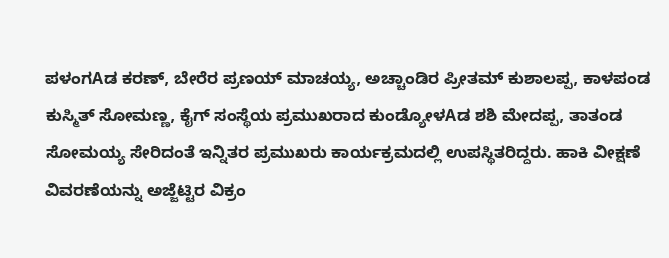ಪಳಂಗAಡ ಕರಣ್, ಬೇರೆರ ಪ್ರಣಯ್ ಮಾಚಯ್ಯ, ಅಚ್ಚಾಂಡಿರ ಪ್ರೀತಮ್ ಕುಶಾಲಪ್ಪ, ಕಾಳಪಂಡ ಕುಸ್ಮಿತ್ ಸೋಮಣ್ಣ, ಕೈಗ್ ಸಂಸ್ಥೆಯ ಪ್ರಮುಖರಾದ ಕುಂಡ್ಯೋಳAಡ ಶಶಿ ಮೇದಪ್ಪ, ತಾತಂಡ ಸೋಮಯ್ಯ ಸೇರಿದಂತೆ ಇನ್ನಿತರ ಪ್ರಮುಖರು ಕಾರ್ಯಕ್ರಮದಲ್ಲಿ ಉಪಸ್ಥಿತರಿದ್ದರು. ಹಾಕಿ ವೀಕ್ಷಣೆ ವಿವರಣೆಯನ್ನು ಅಜ್ಜೆಟ್ಟಿರ ವಿಕ್ರಂ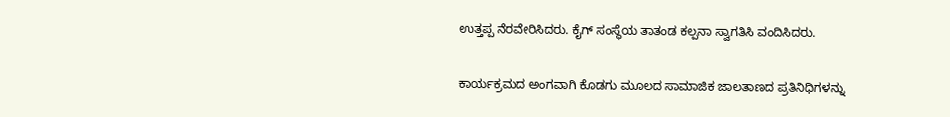ಉತ್ತಪ್ಪ ನೆರವೇರಿಸಿದರು. ಕೈಗ್ ಸಂಸ್ಥೆಯ ತಾತಂಡ ಕಲ್ಪನಾ ಸ್ವಾಗತಿಸಿ ವಂದಿಸಿದರು.

ಕಾರ್ಯಕ್ರಮದ ಅಂಗವಾಗಿ ಕೊಡಗು ಮೂಲದ ಸಾಮಾಜಿಕ ಜಾಲತಾಣದ ಪ್ರತಿನಿಧಿಗಳನ್ನು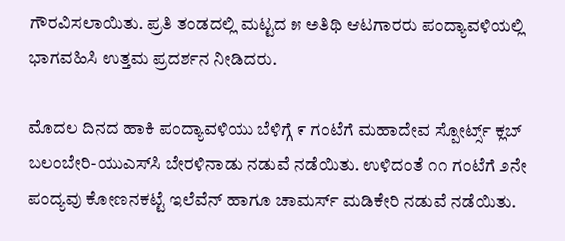ಗೌರವಿಸಲಾಯಿತು. ಪ್ರತಿ ತಂಡದಲ್ಲಿ ಮಟ್ಟದ ೫ ಅತಿಥಿ ಆಟಗಾರರು ಪಂದ್ಯಾವಳಿಯಲ್ಲಿ ಭಾಗವಹಿಸಿ ಉತ್ತಮ ಪ್ರದರ್ಶನ ನೀಡಿದರು.

ಮೊದಲ ದಿನದ ಹಾಕಿ ಪಂದ್ಯಾವಳಿಯು ಬೆಳಿಗ್ಗೆ ೯ ಗಂಟೆಗೆ ಮಹಾದೇವ ಸ್ಪೋರ್ಟ್ಸ್ ಕ್ಲಬ್ ಬಲಂಬೇರಿ-ಯುಎಸ್‌ಸಿ ಬೇರಳಿನಾಡು ನಡುವೆ ನಡೆಯಿತು. ಉಳಿದಂತೆ ೧೧ ಗಂಟೆಗೆ ೨ನೇ ಪಂದ್ಯವು ಕೋಣನಕಟ್ಟೆ ಇಲೆವೆನ್ ಹಾಗೂ ಚಾಮರ್ಸ್ ಮಡಿಕೇರಿ ನಡುವೆ ನಡೆಯಿತು.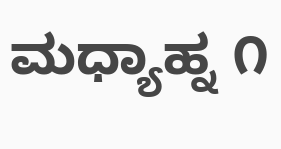ಮಧ್ಯಾಹ್ನ ೧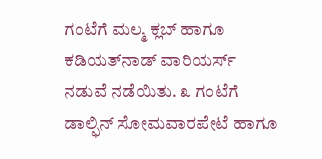ಗಂಟೆಗೆ ಮಲ್ಮ ಕ್ಲಬ್ ಹಾಗೂ ಕಡಿಯತ್‌ನಾಡ್ ವಾರಿಯರ್ಸ್ ನಡುವೆ ನಡೆಯಿತು. ೩ ಗಂಟೆಗೆ ಡಾಲ್ಫಿನ್ ಸೋಮವಾರಪೇಟೆ ಹಾಗೂ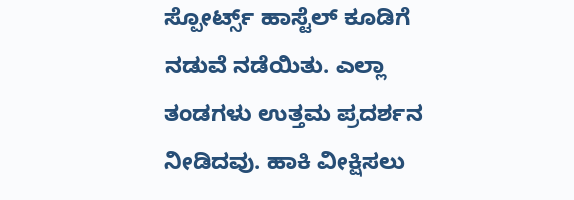ಸ್ಪೋರ್ಟ್ಸ್ ಹಾಸ್ಟೆಲ್ ಕೂಡಿಗೆ ನಡುವೆ ನಡೆಯಿತು. ಎಲ್ಲಾ ತಂಡಗಳು ಉತ್ತಮ ಪ್ರದರ್ಶನ ನೀಡಿದವು. ಹಾಕಿ ವೀಕ್ಷಿಸಲು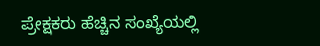ಪ್ರೇಕ್ಷಕರು ಹೆಚ್ಚಿನ ಸಂಖ್ಯೆಯಲ್ಲಿ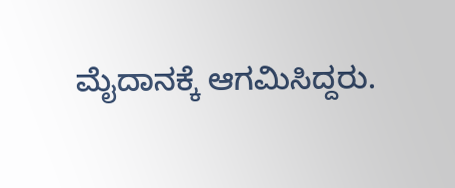ಮೈದಾನಕ್ಕೆ ಆಗಮಿಸಿದ್ದರು.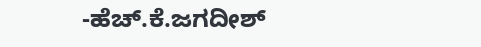-ಹೆಚ್.ಕೆ.ಜಗದೀಶ್